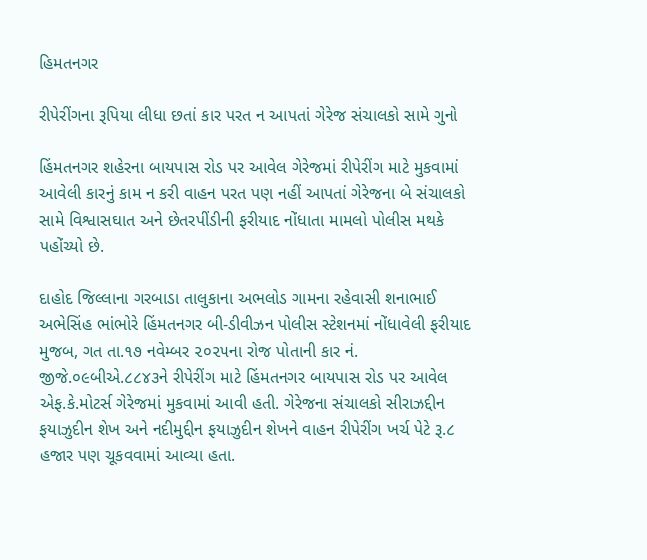હિમતનગર

રીપેરીંગના રૂપિયા લીધા છતાં કાર પરત ન આપતાં ગેરેજ સંચાલકો સામે ગુનો

હિંમતનગર શહેરના બાયપાસ રોડ પર આવેલ ગેરેજમાં રીપેરીંગ માટે મુકવામાં આવેલી કારનું કામ ન કરી વાહન પરત પણ નહીં આપતાં ગેરેજના બે સંચાલકો સામે વિશ્વાસઘાત અને છેતરપીંડીની ફરીયાદ નોંધાતા મામલો પોલીસ મથકે પહોંચ્યો છે.

દાહોદ જિલ્લાના ગરબાડા તાલુકાના અભલોડ ગામના રહેવાસી શનાભાઈ અભેસિંહ ભાંભોરે હિંમતનગર બી-ડીવીઝન પોલીસ સ્ટેશનમાં નોંધાવેલી ફરીયાદ મુજબ, ગત તા.૧૭ નવેમ્બર ૨૦૨૫ના રોજ પોતાની કાર નં. જીજે.૦૯બીએ.૮૮૪૩ને રીપેરીંગ માટે હિંમતનગર બાયપાસ રોડ પર આવેલ એફ.કે.મોટર્સ ગેરેજમાં મુકવામાં આવી હતી. ગેરેજના સંચાલકો સીરાઝદ્દીન ફયાઝુદીન શેખ અને નદીમુદ્દીન ફયાઝુદીન શેખને વાહન રીપેરીંગ ખર્ચ પેટે રૂ.૮ હજાર પણ ચૂકવવામાં આવ્યા હતા.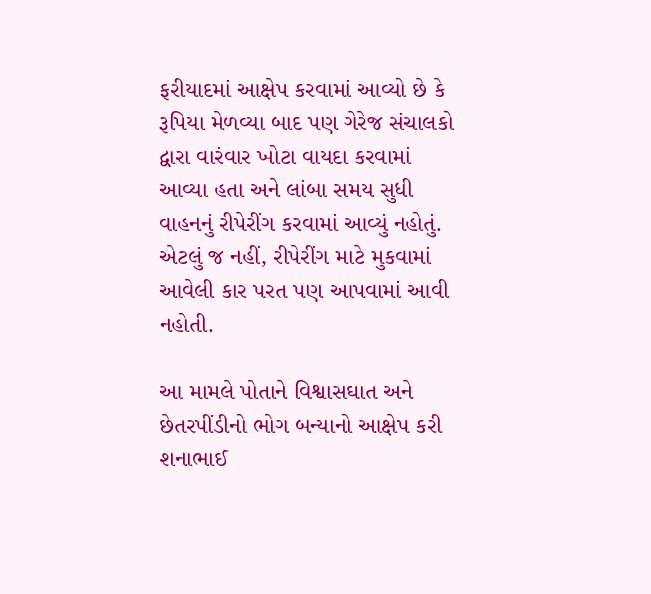ફરીયાદમાં આક્ષેપ કરવામાં આવ્યો છે કે રૂપિયા મેળવ્યા બાદ પણ ગેરેજ સંચાલકો દ્વારા વારંવાર ખોટા વાયદા કરવામાં આવ્યા હતા અને લાંબા સમય સુધી વાહનનું રીપેરીંગ કરવામાં આવ્યું નહોતું. એટલું જ નહીં, રીપેરીંગ માટે મુકવામાં આવેલી કાર પરત પણ આપવામાં આવી નહોતી.

આ મામલે પોતાને વિશ્વાસઘાત અને છેતરપીંડીનો ભોગ બન્યાનો આક્ષેપ કરી શનાભાઈ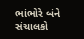ભાંભોરે બંને સંચાલકો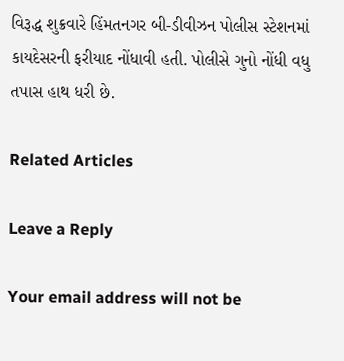વિરૂદ્ધ શુક્રવારે હિંમતનગર બી-ડીવીઝન પોલીસ સ્ટેશનમાં કાયદેસરની ફરીયાદ નોંધાવી હતી. પોલીસે ગુનો નોંધી વધુ તપાસ હાથ ધરી છે.

Related Articles

Leave a Reply

Your email address will not be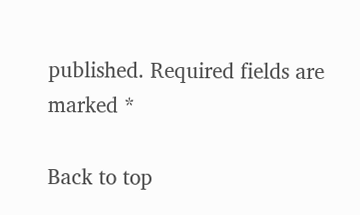published. Required fields are marked *

Back to top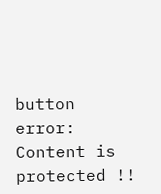button
error: Content is protected !!